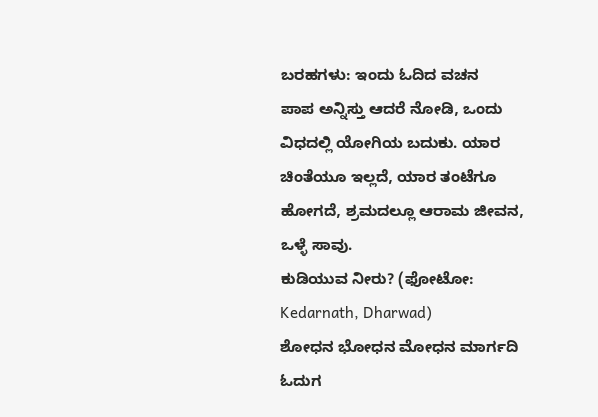ಬರಹಗಳು: ಇಂದು ಓದಿದ ವಚನ
ಪಾಪ ಅನ್ನಿಸ್ತು ಆದರೆ ನೋಡಿ, ಒಂದು ವಿಧದಲ್ಲಿ ಯೋಗಿಯ ಬದುಕು. ಯಾರ ಚಿಂತೆಯೂ ಇಲ್ಲದೆ, ಯಾರ ತಂಟೆಗೂ ಹೋಗದೆ, ಶ್ರಮದಲ್ಲೂ ಆರಾಮ ಜೀವನ, ಒಳ್ಳೆ ಸಾವು.
ಕುಡಿಯುವ ನೀರು? (ಫೋಟೋ: Kedarnath, Dharwad)
ಶೋಧನ ಭೋಧನ ಮೋಧನ ಮಾರ್ಗದಿ ಓದುಗ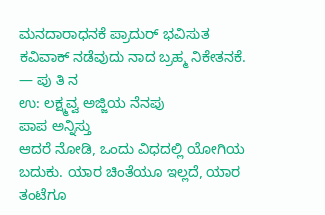ಮನದಾರಾಧನಕೆ ಪ್ರಾದುರ್ ಭವಿಸುತ ಕವಿವಾಕ್ ನಡೆವುದು ನಾದ ಬ್ರಹ್ಮ ನಿಕೇತನಕೆ.
— ಪು ತಿ ನ
ಉ: ಲಕ್ಷ್ಮವ್ವ ಅಜ್ಜಿಯ ನೆನಪು
ಪಾಪ ಅನ್ನಿಸ್ತು
ಆದರೆ ನೋಡಿ, ಒಂದು ವಿಧದಲ್ಲಿ ಯೋಗಿಯ ಬದುಕು. ಯಾರ ಚಿಂತೆಯೂ ಇಲ್ಲದೆ, ಯಾರ ತಂಟೆಗೂ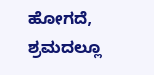ಹೋಗದೆ, ಶ್ರಮದಲ್ಲೂ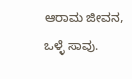ಆರಾಮ ಜೀವನ, ಒಳ್ಳೆ ಸಾವು.